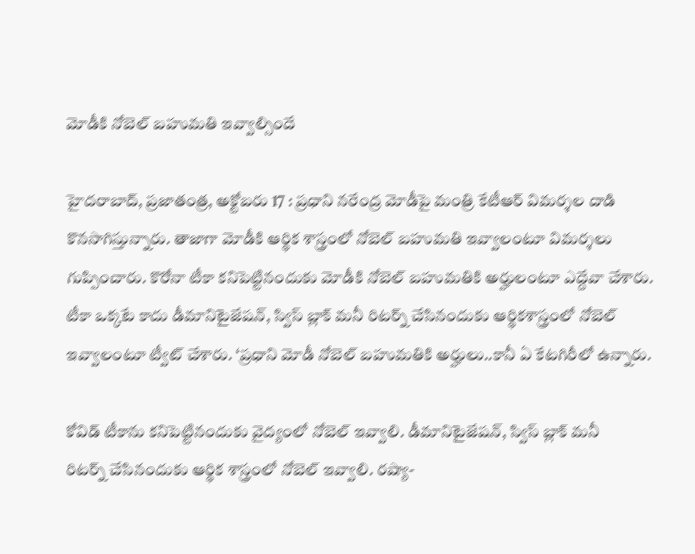మోడీకి నోబెల్‌ ‌బహుమతి ఇవ్వాల్సిందే

హైదరాబాద్‌, ప్రజాతంత్ర, అక్టోబరు 17 : ప్రధాని నరేంద్ర మోడీపై మంత్రి కేటీఆర్‌ ‌విమర్శల దాడి కొనసాగిస్తున్నారు. తాజాగా మోడీకి ఆర్థిక శాస్త్రంలో నోబెల్‌ ‌బహుమతి ఇవ్వాలంటూ విమర్శలు గుప్పించారు. కొరోనా టీకా కనిపెట్టినందుకు మోడీకి నోబెల్‌ ‌బహుమతికి అర్హులంటూ ఎద్దేవా చేశారు. టీకా ఒక్కటే కాదు డీమానిటైజేషన్‌, స్విస్‌ ‌బ్లాక్‌ ‌మనీ రిటర్న్ ‌చేసినందుకు ఆర్థికశాస్త్రంలో నోబెల్‌ ఇవ్వాలంటూ ట్వీట్‌ ‌చేశారు. ‘ప్రధాని మోడీ నోబెల్‌ ‌బహుమతికి అర్హులు..కానీ ఏ కేటగిరీలో ఉన్నారు.

కోవిడ్‌ ‌టీకాను కనిపెట్టినందుకు వైద్యంలో నోబెల్‌ ఇవ్వాలి. డీమానిటైజేషన్‌, స్విస్‌ ‌బ్లాక్‌ ‌మనీ రిటర్న్ ‌చేసినందుకు ఆర్థిక శాస్త్రంలో నోబెల్‌ ఇవ్వాలి. రష్యా-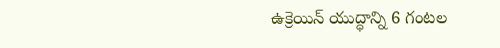ఉక్రెయిన్‌ ‌యుద్ధాన్ని 6 గంటల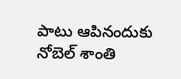పాటు ఆపినందుకు నోబెల్‌ ‌శాంతి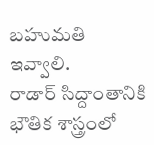బహుమతి ఇవ్వాలి. రాడార్‌ ‌సిద్దాంతానికి భౌతిక శాస్త్రంలో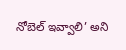నోబెల్‌ ఇవ్వాలి’ అని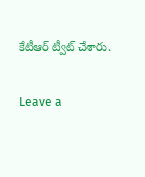కేటీఆర్‌ ‌ట్వీట్‌ ‌చేశారు.

Leave a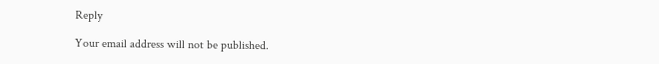Reply

Your email address will not be published.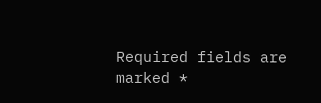Required fields are marked *